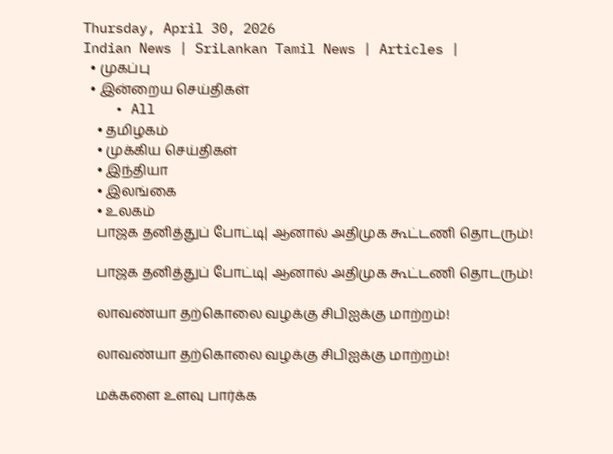Thursday, April 30, 2026
Indian News | SriLankan Tamil News | Articles |
  • முகப்பு
  • இன்றைய செய்திகள்
    • All
    • தமிழகம்
    • முக்கிய செய்திகள்
    • இந்தியா
    • இலங்கை
    • உலகம்
    பாஜக தனித்துப் போட்டி| ஆனால் அதிமுக கூட்டணி தொடரும்!

    பாஜக தனித்துப் போட்டி| ஆனால் அதிமுக கூட்டணி தொடரும்!

    லாவண்யா தற்கொலை வழக்கு சிபிஐக்கு மாற்றம்!

    லாவண்யா தற்கொலை வழக்கு சிபிஐக்கு மாற்றம்!

    மக்களை உளவு பார்க்க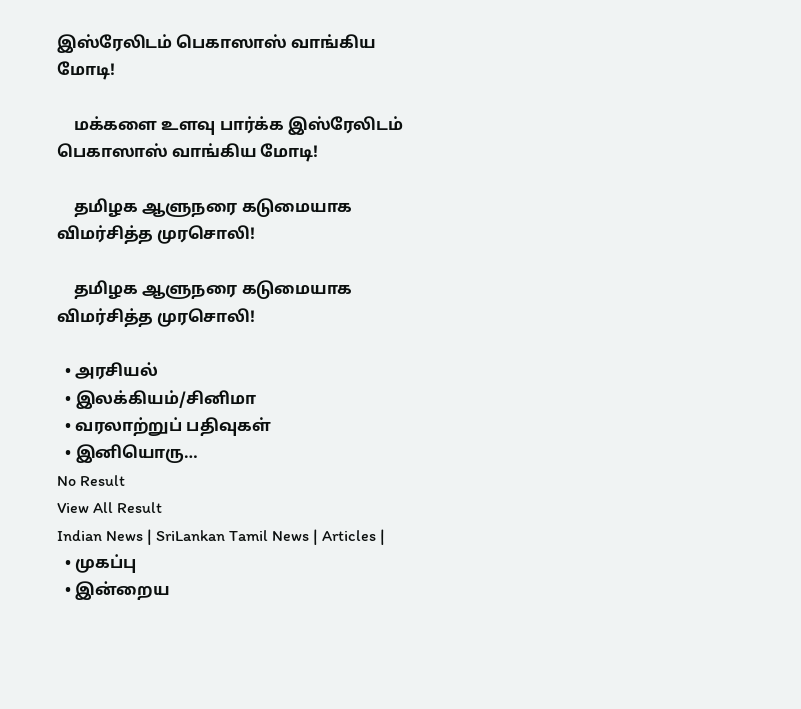இஸ்ரேலிடம் பெகாஸாஸ் வாங்கிய மோடி!

    மக்களை உளவு பார்க்க இஸ்ரேலிடம் பெகாஸாஸ் வாங்கிய மோடி!

    தமிழக ஆளுநரை கடுமையாக விமர்சித்த முரசொலி!

    தமிழக ஆளுநரை கடுமையாக விமர்சித்த முரசொலி!

  • அரசியல்
  • இலக்கியம்/சினிமா
  • வரலாற்றுப் பதிவுகள்
  • இனியொரு…
No Result
View All Result
Indian News | SriLankan Tamil News | Articles |
  • முகப்பு
  • இன்றைய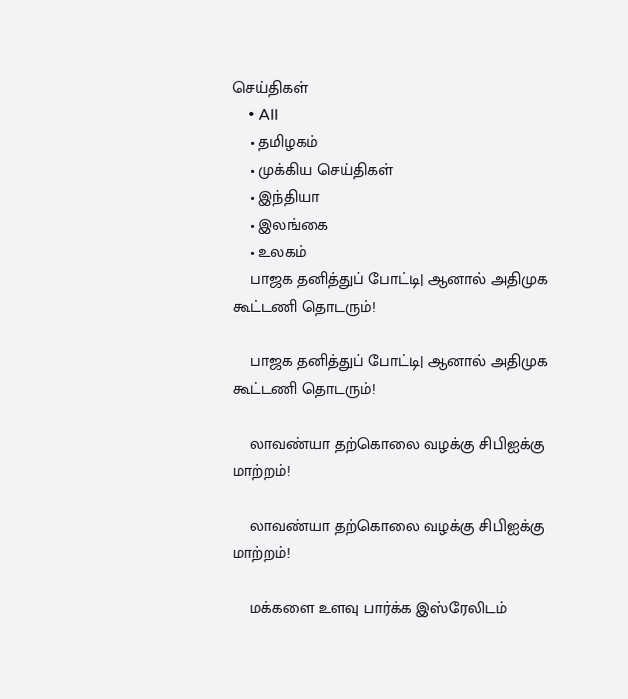செய்திகள்
    • All
    • தமிழகம்
    • முக்கிய செய்திகள்
    • இந்தியா
    • இலங்கை
    • உலகம்
    பாஜக தனித்துப் போட்டி| ஆனால் அதிமுக கூட்டணி தொடரும்!

    பாஜக தனித்துப் போட்டி| ஆனால் அதிமுக கூட்டணி தொடரும்!

    லாவண்யா தற்கொலை வழக்கு சிபிஐக்கு மாற்றம்!

    லாவண்யா தற்கொலை வழக்கு சிபிஐக்கு மாற்றம்!

    மக்களை உளவு பார்க்க இஸ்ரேலிடம்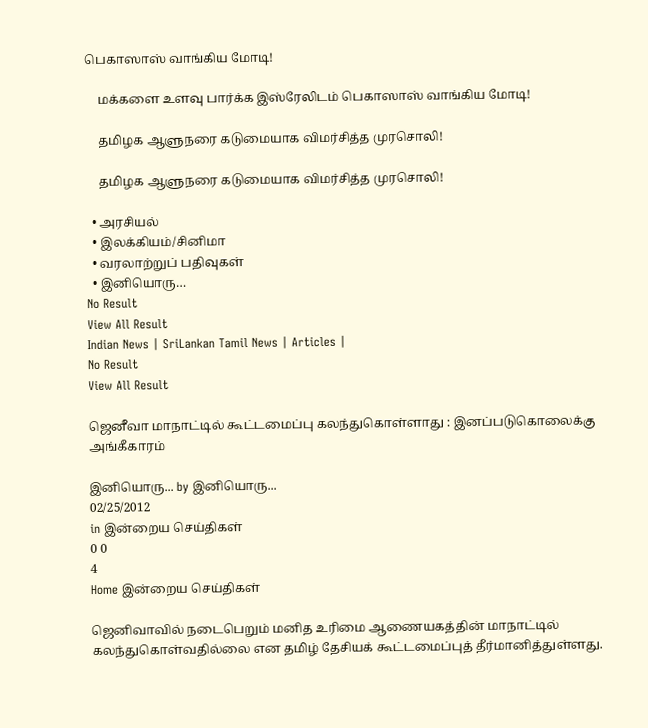பெகாஸாஸ் வாங்கிய மோடி!

    மக்களை உளவு பார்க்க இஸ்ரேலிடம் பெகாஸாஸ் வாங்கிய மோடி!

    தமிழக ஆளுநரை கடுமையாக விமர்சித்த முரசொலி!

    தமிழக ஆளுநரை கடுமையாக விமர்சித்த முரசொலி!

  • அரசியல்
  • இலக்கியம்/சினிமா
  • வரலாற்றுப் பதிவுகள்
  • இனியொரு…
No Result
View All Result
Indian News | SriLankan Tamil News | Articles |
No Result
View All Result

ஜெனீவா மாநாட்டில் கூட்டமைப்பு கலந்துகொள்ளாது : இனப்படுகொலைக்கு அங்கீகாரம்

இனியொரு... by இனியொரு...
02/25/2012
in இன்றைய செய்திகள்
0 0
4
Home இன்றைய செய்திகள்

ஜெனிவாவில் நடைபெறும் மனித உரிமை ஆணையகத்தின் மாநாட்டில் கலந்துகொள்வதில்லை என தமிழ் தேசியக் கூட்டமைப்புத் தீர்மானித்துள்ளது.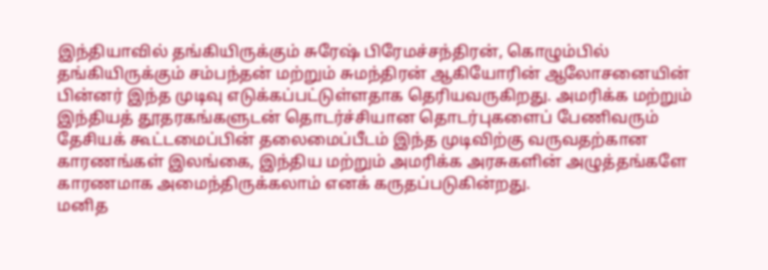இந்தியாவில் தங்கியிருக்கும் சுரேஷ் பிரேமச்சந்திரன், கொழும்பில் தங்கியிருக்கும் சம்பந்தன் மற்றும் சுமந்திரன் ஆகியோரின் ஆலோசனையின் பின்னர் இந்த முடிவு எடுக்கப்பட்டுள்ளதாக தெரியவருகிறது. அமரிக்க மற்றும் இந்தியத் தூதரகங்களுடன் தொடர்ச்சியான தொடர்புகளைப் பேணிவரும் தேசியக் கூட்டமைப்பின் தலைமைப்பீடம் இந்த முடிவிற்கு வருவதற்கான காரணங்கள் இலங்கை, இந்திய மற்றும் அமரிக்க அரசுகளின் அழுத்தங்களே காரணமாக அமைந்திருக்கலாம் எனக் கருதப்படுகின்றது.
மனித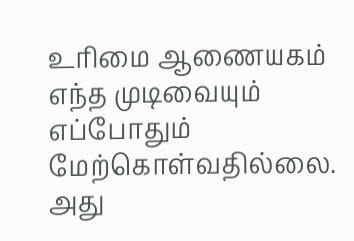உரிமை ஆணையகம் எந்த முடிவையும் எப்போதும் மேற்கொள்வதில்லை. அது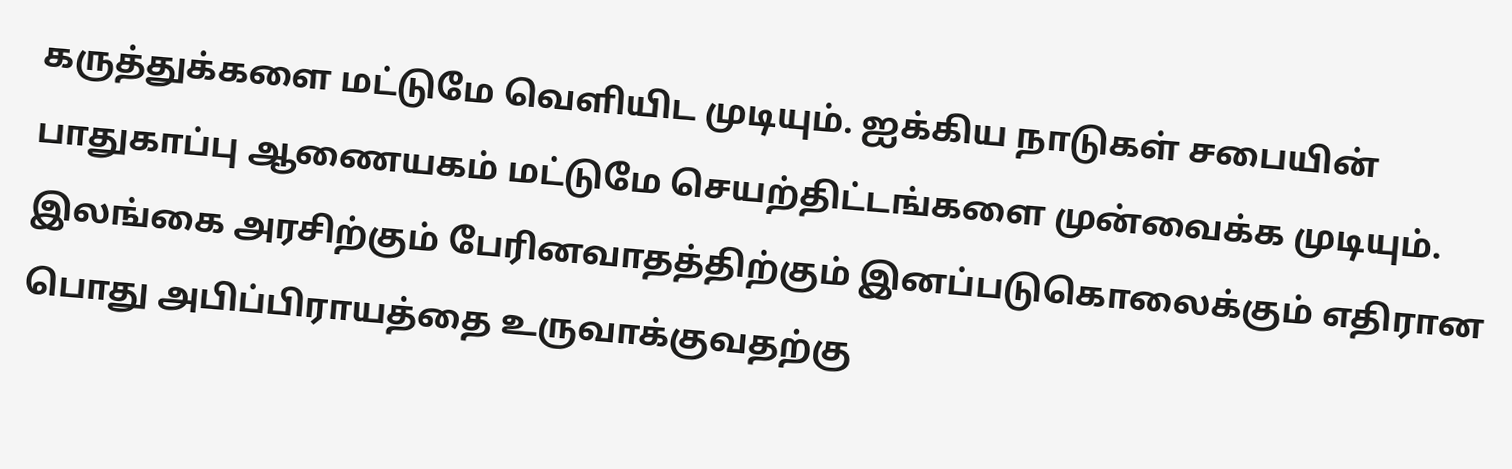கருத்துக்களை மட்டுமே வெளியிட முடியும். ஐக்கிய நாடுகள் சபையின் பாதுகாப்பு ஆணையகம் மட்டுமே செயற்திட்டங்களை முன்வைக்க முடியும்.
இலங்கை அரசிற்கும் பேரினவாதத்திற்கும் இனப்படுகொலைக்கும் எதிரான பொது அபிப்பிராயத்தை உருவாக்குவதற்கு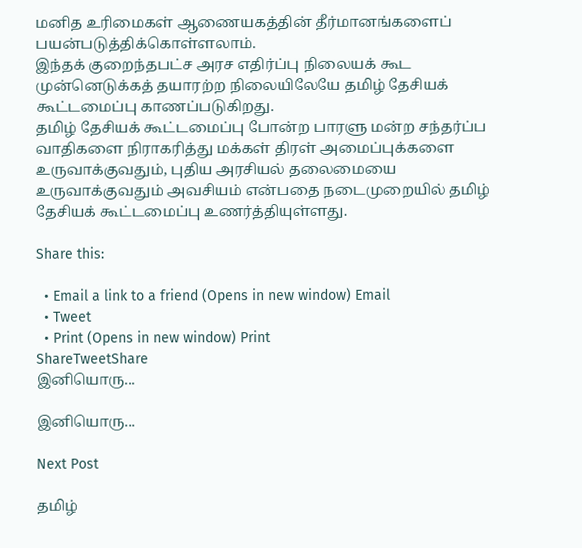மனித உரிமைகள் ஆணையகத்தின் தீர்மானங்களைப் பயன்படுத்திக்கொள்ளலாம்.
இந்தக் குறைந்தபட்ச அரச எதிர்ப்பு நிலையக் கூட முன்னெடுக்கத் தயாரற்ற நிலையிலேயே தமிழ் தேசியக் கூட்டமைப்பு காணப்படுகிறது.
தமிழ் தேசியக் கூட்டமைப்பு போன்ற பாரளு மன்ற சந்தர்ப்ப வாதிகளை நிராகரித்து மக்கள் திரள் அமைப்புக்களை உருவாக்குவதும், புதிய அரசியல் தலைமையை உருவாக்குவதும் அவசியம் என்பதை நடைமுறையில் தமிழ் தேசியக் கூட்டமைப்பு உணர்த்தியுள்ளது.

Share this:

  • Email a link to a friend (Opens in new window) Email
  • Tweet
  • Print (Opens in new window) Print
ShareTweetShare
இனியொரு...

இனியொரு...

Next Post

தமிழ்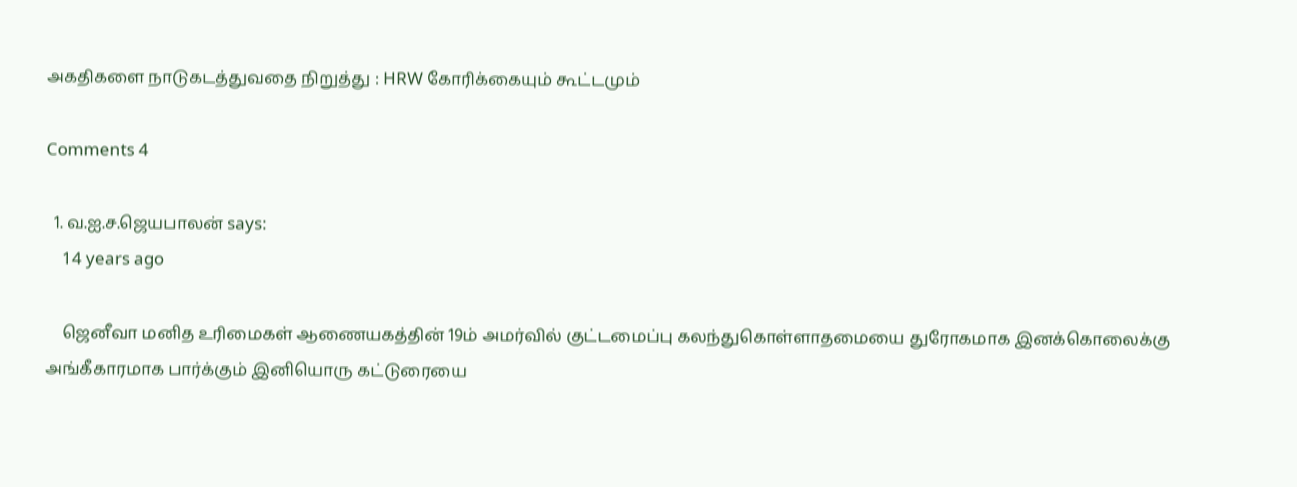அகதிகளை நாடுகடத்துவதை நிறுத்து : HRW கோரிக்கையும் கூட்டமும்

Comments 4

  1. வ.ஐ.ச.ஜெயபாலன் says:
    14 years ago

    ஜெனீவா மனித உரிமைகள் ஆணையகத்தின் 19ம் அமர்வில் குட்டமைப்பு கலந்துகொள்ளாதமையை துரோகமாக இனக்கொலைக்கு அங்கீகாரமாக பார்க்கும் இனியொரு கட்டுரையை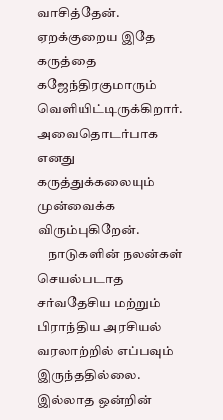வாசித்தேன். ஏறக்குறைய இதே கருத்தை கஜேந்திரகுமாரும் வெளியிட்டிருக்கிறார். அவைதொடர்பாக எனது கருத்துக்கலையும் முன்வைக்க விரும்புகிறேன்.
    நாடுகளின் நலன்கள் செயல்படாத சர்வதேசிய மற்றும் பிராந்திய அரசியல் வரலாற்றில் எப்பவும் இருந்ததில்லை. இல்லாத ஒன்றின்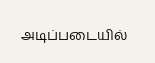அடிப்படையில்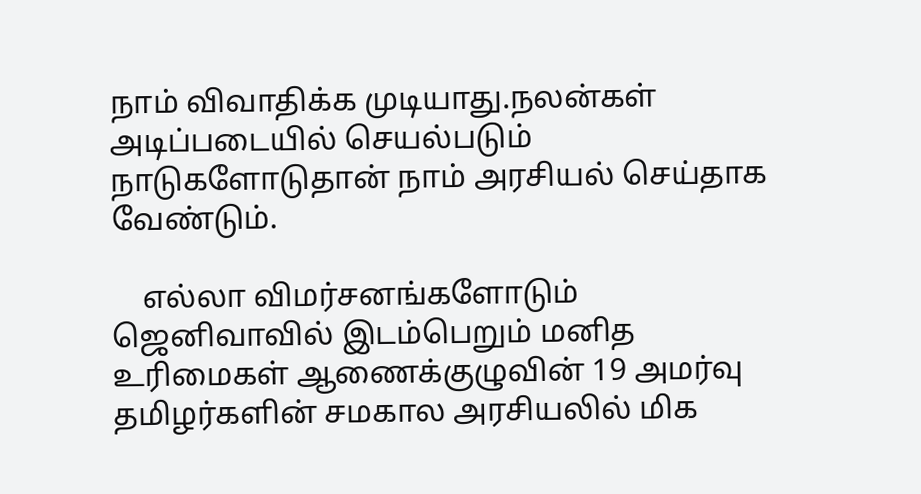நாம் விவாதிக்க முடியாது.நலன்கள் அடிப்படையில் செயல்படும் நாடுகளோடுதான் நாம் அரசியல் செய்தாக வேண்டும்.

    எல்லா விமர்சனங்களோடும் ஜெனிவாவில் இடம்பெறும் மனித உரிமைகள் ஆணைக்குழுவின் 19 அமர்வு தமிழர்களின் சமகால அரசியலில் மிக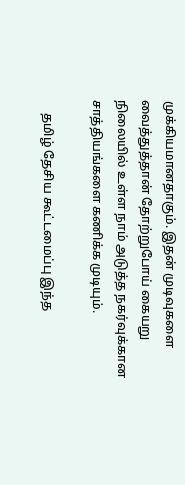முக்கியமானதாகும். இதன் முடிவுகளை வைத்துத்தான் தோற்றுபோய் கையறு நிலையில் உள்ள நாம் அடுத்த நகர்வுக்கான சாத்தியங்களை கணிக்க முடியும்.

    தமிழ் தேசிய கூட்டமைப்பு இந்த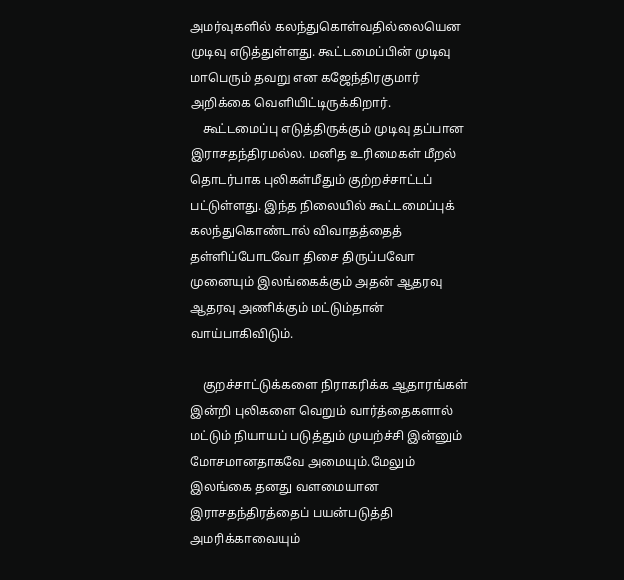அமர்வுகளில் கலந்துகொள்வதில்லையென முடிவு எடுத்துள்ளது. கூட்டமைப்பின் முடிவு மாபெரும் தவறு என கஜேந்திரகுமார் அறிக்கை வெளியிட்டிருக்கிறார்.
    கூட்டமைப்பு எடுத்திருக்கும் முடிவு தப்பான இராசதந்திரமல்ல. மனித உரிமைகள் மீறல் தொடர்பாக புலிகள்மீதும் குற்றச்சாட்டப் பட்டுள்ளது. இந்த நிலையில் கூட்டமைப்புக் கலந்துகொண்டால் விவாதத்தைத் தள்ளிப்போடவோ திசை திருப்பவோ முனையும் இலங்கைக்கும் அதன் ஆதரவு ஆதரவு அணிக்கும் மட்டும்தான் வாய்பாகிவிடும்.

    குறச்சாட்டுக்களை நிராகரிக்க ஆதாரங்கள் இன்றி புலிகளை வெறும் வார்த்தைகளால் மட்டும் நியாயப் படுத்தும் முயற்ச்சி இன்னும் மோசமானதாகவே அமையும்.மேலும் இலங்கை தனது வளமையான இராசதந்திரத்தைப் பயன்படுத்தி அமரிக்காவையும்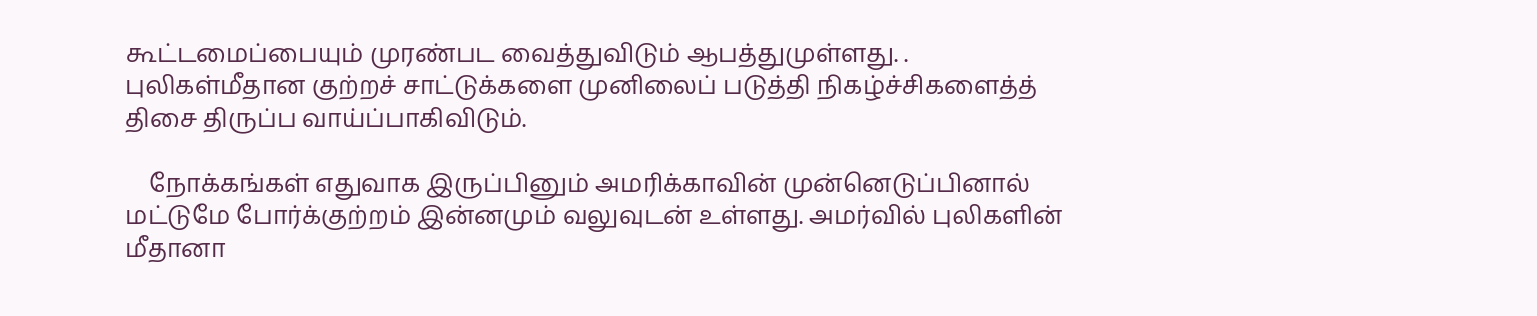கூட்டமைப்பையும் முரண்பட வைத்துவிடும் ஆபத்துமுள்ளது. . புலிகள்மீதான குற்றச் சாட்டுக்களை முனிலைப் படுத்தி நிகழ்ச்சிகளைத்த் திசை திருப்ப வாய்ப்பாகிவிடும்.

    நோக்கங்கள் எதுவாக இருப்பினும் அமரிக்காவின் முன்னெடுப்பினால் மட்டுமே போர்க்குற்றம் இன்னமும் வலுவுடன் உள்ளது. அமர்வில் புலிகளின் மீதானா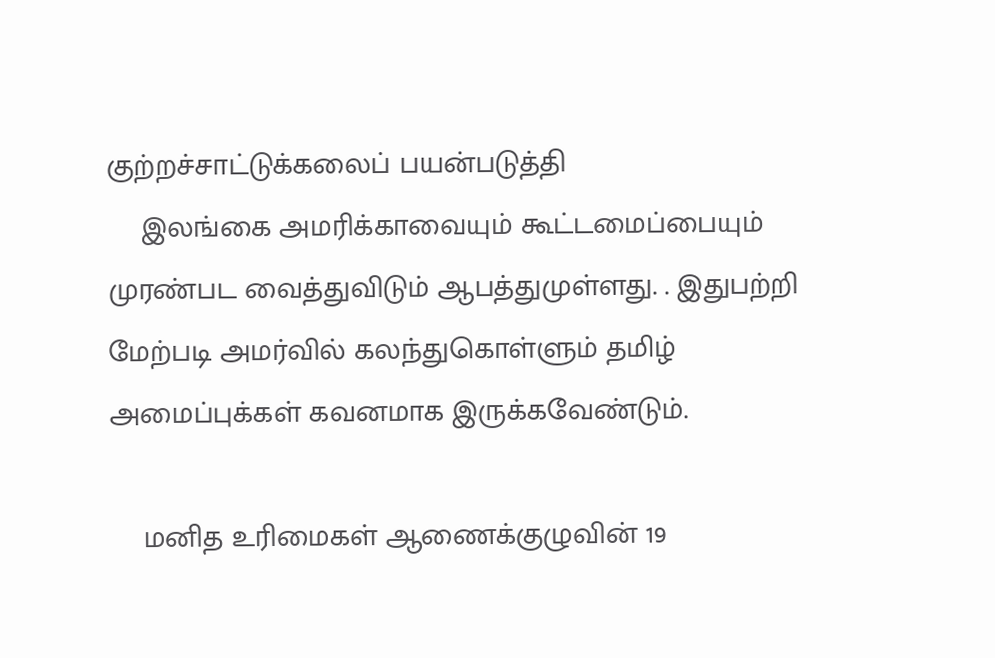குற்றச்சாட்டுக்கலைப் பயன்படுத்தி
    இலங்கை அமரிக்காவையும் கூட்டமைப்பையும் முரண்பட வைத்துவிடும் ஆபத்துமுள்ளது. . இதுபற்றி மேற்படி அமர்வில் கலந்துகொள்ளும் தமிழ் அமைப்புக்கள் கவனமாக இருக்கவேண்டும்.

    மனித உரிமைகள் ஆணைக்குழுவின் 19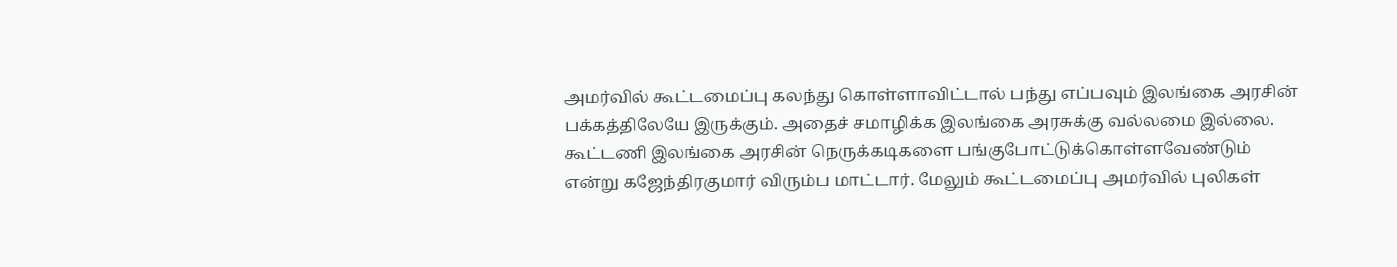அமர்வில் கூட்டமைப்பு கலந்து கொள்ளாவிட்டால் பந்து எப்பவும் இலங்கை அரசின் பக்கத்திலேயே இருக்கும். அதைச் சமாழிக்க இலங்கை அரசுக்கு வல்லமை இல்லை. கூட்டணி இலங்கை அரசின் நெருக்கடிகளை பங்குபோட்டுக்கொள்ளவேண்டும் என்று கஜேந்திரகுமார் விரும்ப மாட்டார். மேலும் கூட்டமைப்பு அமர்வில் புலிகள்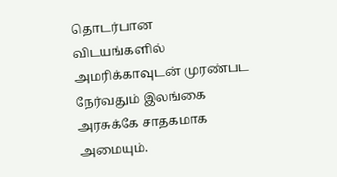தொடர்பான விடயங்களில் அமரிக்காவுடன் முரண்பட நேர்வதும் இலங்கை அரசுக்கே சாதகமாக அமையும்.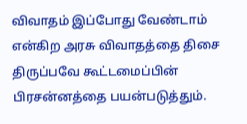விவாதம் இப்போது வேண்டாம் என்கிற அரசு விவாதத்தை திசை திருப்பவே கூட்டமைப்பின் பிரசன்னத்தை பயன்படுத்தும்.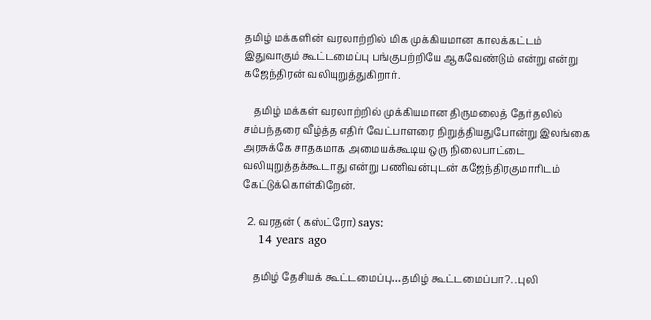தமிழ் மக்களின் வரலாற்றில் மிக முக்கியமான காலக்கட்டம் இதுவாகும் கூட்டமைப்பு பங்குபற்றியே ஆகவேண்டும் என்று என்று கஜேந்திரன் வலியுறுத்துகிறார்.

    தமிழ் மக்கள் வரலாற்றில் முக்கியமான திருமலைத் தேர்தலில் சம்பந்தரை வீழ்த்த எதிர் வேட்பாளரை நிறுத்தியதுபோன்று இலங்கை அரசுக்கே சாதகமாக அமையக்கூடிய ஒரு நிலைபாட்டை வலியுறுத்தக்கூடாது என்று பணிவன்புடன் கஜேந்திரகுமாரிடம் கேட்டுக்கொள்கிறேன்.

  2. வரதன் ( கஸ்ட்ரோ) says:
    14 years ago

    தமிழ் தேசியக் கூட்டமைப்பு…தமிழ் கூட்டமைப்பா?. .புலி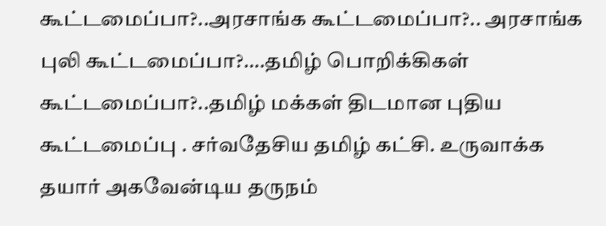கூட்டமைப்பா?..அரசாங்க கூட்டமைப்பா?.. அரசாங்க புலி கூட்டமைப்பா?….தமிழ் பொறிக்கிகள் கூட்டமைப்பா?..தமிழ் மக்கள் திடமான புதிய கூட்டமைப்பு . சர்வதேசிய தமிழ் கட்சி. உருவாக்க தயார் அகவேன்டிய தருநம்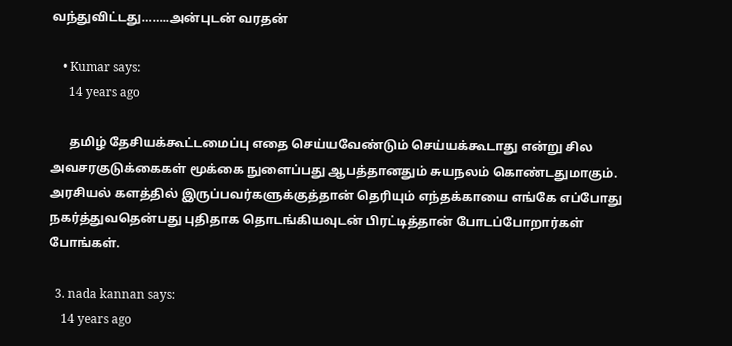வந்துவிட்டது……..அன்புடன் வரதன்

    • Kumar says:
      14 years ago

      தமிழ் தேசியக்கூட்டமைப்பு எதை செய்யவேண்டும் செய்யக்கூடாது என்று சில அவசரகுடுக்கைகள் மூக்கை நுளைப்பது ஆபத்தானதும் சுயநலம் கொண்டதுமாகும். அரசியல் களத்தில் இருப்பவர்களுக்குத்தான் தெரியும் எந்தக்காயை எங்கே எப்போது நகர்த்துவதென்பது புதிதாக தொடங்கியவுடன் பிரட்டித்தான் போடப்போறார்கள் போங்கள்.

  3. nada kannan says:
    14 years ago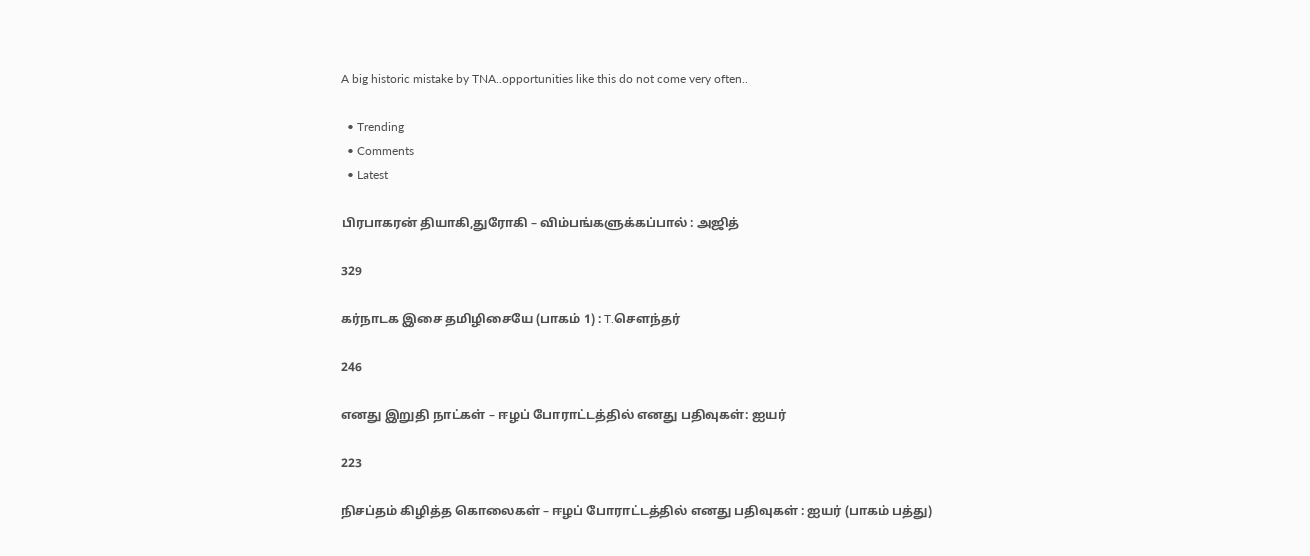A big historic mistake by TNA..opportunities like this do not come very often..

  • Trending
  • Comments
  • Latest

பிரபாகரன் தியாகி,துரோகி – விம்பங்களுக்கப்பால் : அஜித்

329

கர்நாடக இசை தமிழிசையே (பாகம் 1) : T.செளந்தர்

246

எனது இறுதி நாட்கள் – ஈழப் போராட்டத்தில் எனது பதிவுகள்: ஐயர்

223

நிசப்தம் கிழித்த கொலைகள் – ஈழப் போராட்டத்தில் எனது பதிவுகள் : ஐயர் (பாகம் பத்து)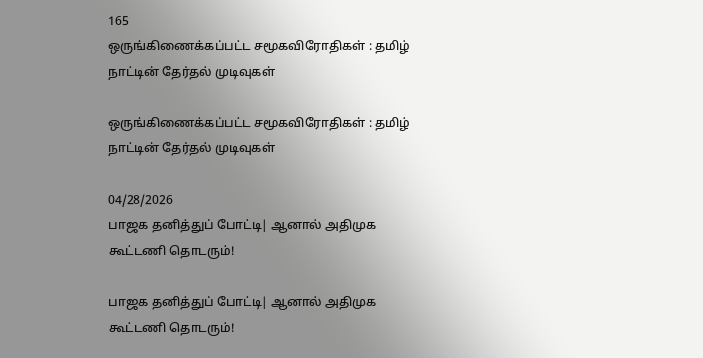165
ஒருங்கிணைக்கப்பட்ட சமூகவிரோதிகள் : தமிழ் நாட்டின் தேர்தல் முடிவுகள்

ஒருங்கிணைக்கப்பட்ட சமூகவிரோதிகள் : தமிழ் நாட்டின் தேர்தல் முடிவுகள்

04/28/2026
பாஜக தனித்துப் போட்டி| ஆனால் அதிமுக கூட்டணி தொடரும்!

பாஜக தனித்துப் போட்டி| ஆனால் அதிமுக கூட்டணி தொடரும்!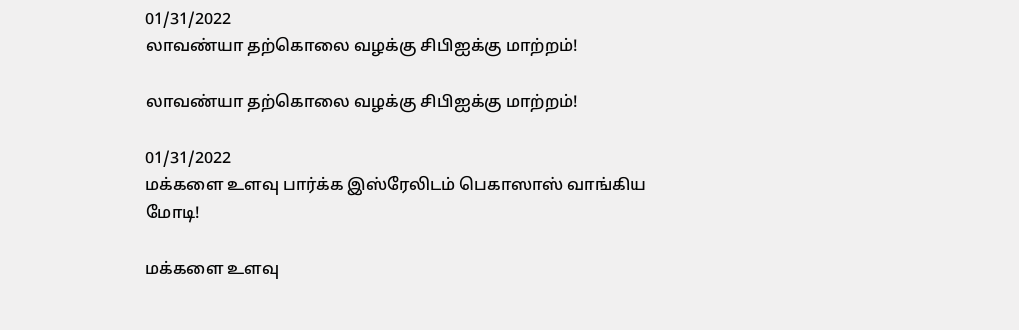01/31/2022
லாவண்யா தற்கொலை வழக்கு சிபிஐக்கு மாற்றம்!

லாவண்யா தற்கொலை வழக்கு சிபிஐக்கு மாற்றம்!

01/31/2022
மக்களை உளவு பார்க்க இஸ்ரேலிடம் பெகாஸாஸ் வாங்கிய மோடி!

மக்களை உளவு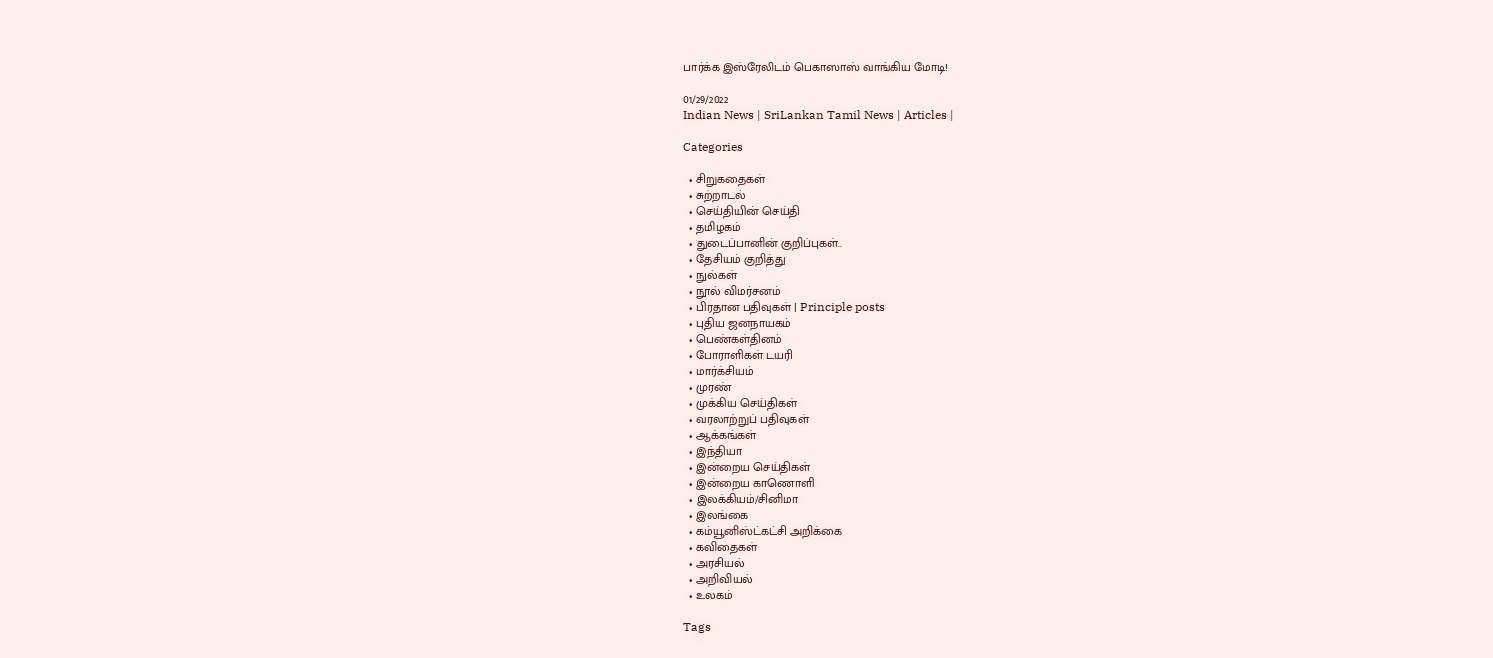பார்க்க இஸ்ரேலிடம் பெகாஸாஸ் வாங்கிய மோடி!

01/29/2022
Indian News | SriLankan Tamil News | Articles |

Categories

  • சிறுகதைகள்
  • சுற்றாடல்
  • செய்தியின் செய்தி
  • தமிழகம்
  • துடைப்பானின் குறிப்புகள்..
  • தேசியம் குறித்து
  • நுல்கள்
  • நூல் விமர்சனம்
  • பிரதான பதிவுகள் | Principle posts
  • புதிய ஜனநாயகம்
  • பெண்கள்தினம்
  • போராளிகள் டயரி
  • மார்க்சியம்
  • முரண்
  • முக்கிய செய்திகள்
  • வரலாற்றுப் பதிவுகள்
  • ஆக்கங்கள்
  • இந்தியா
  • இன்றைய செய்திகள்
  • இன்றைய காணொளி
  • இலக்கியம்/சினிமா
  • இலங்கை
  • கம்யூனிஸ்ட்கட்சி அறிக்கை
  • கவிதைகள்
  • அரசியல்
  • அறிவியல்
  • உலகம்

Tags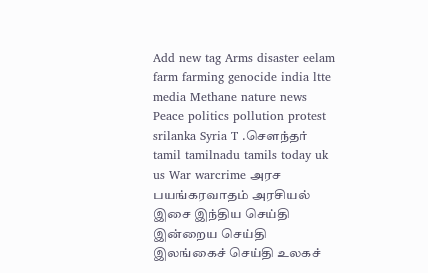Add new tag Arms disaster eelam farm farming genocide india ltte media Methane nature news Peace politics pollution protest srilanka Syria T .சௌந்தர் tamil tamilnadu tamils today uk us War warcrime அரச பயங்கரவாதம் அரசியல் இசை இந்திய செய்தி இன்றைய செய்தி இலங்கைச் செய்தி உலகச்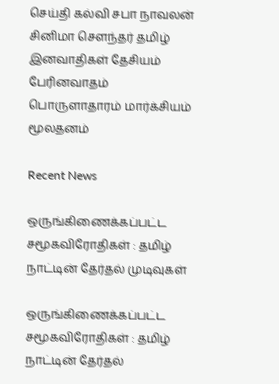செய்தி கல்வி சபா நாவலன் சினிமா சௌந்தர் தமிழ் இனவாதிகள் தேசியம் பேரினவாதம் பொருளாதாரம் மார்க்சியம் மூலதனம்

Recent News

ஒருங்கிணைக்கப்பட்ட சமூகவிரோதிகள் : தமிழ் நாட்டின் தேர்தல் முடிவுகள்

ஒருங்கிணைக்கப்பட்ட சமூகவிரோதிகள் : தமிழ் நாட்டின் தேர்தல்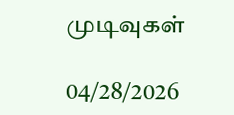முடிவுகள்

04/28/2026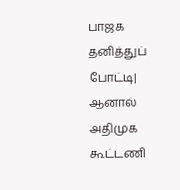பாஜக தனித்துப் போட்டி| ஆனால் அதிமுக கூட்டணி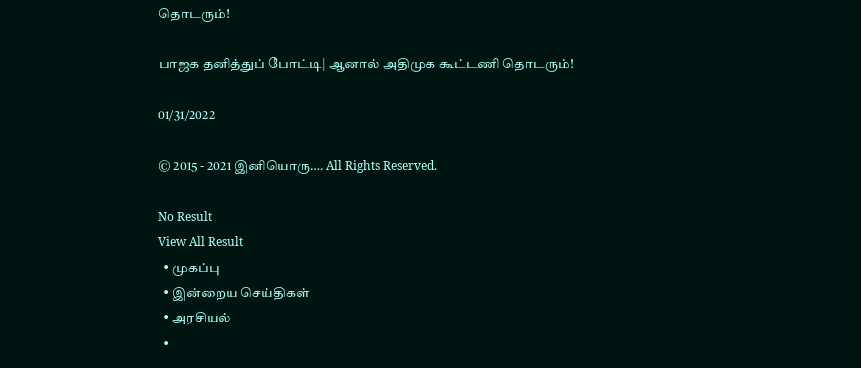தொடரும்!

பாஜக தனித்துப் போட்டி| ஆனால் அதிமுக கூட்டணி தொடரும்!

01/31/2022

© 2015 - 2021 இனியொரு…. All Rights Reserved.

No Result
View All Result
  • முகப்பு
  • இன்றைய செய்திகள்
  • அரசியல்
  •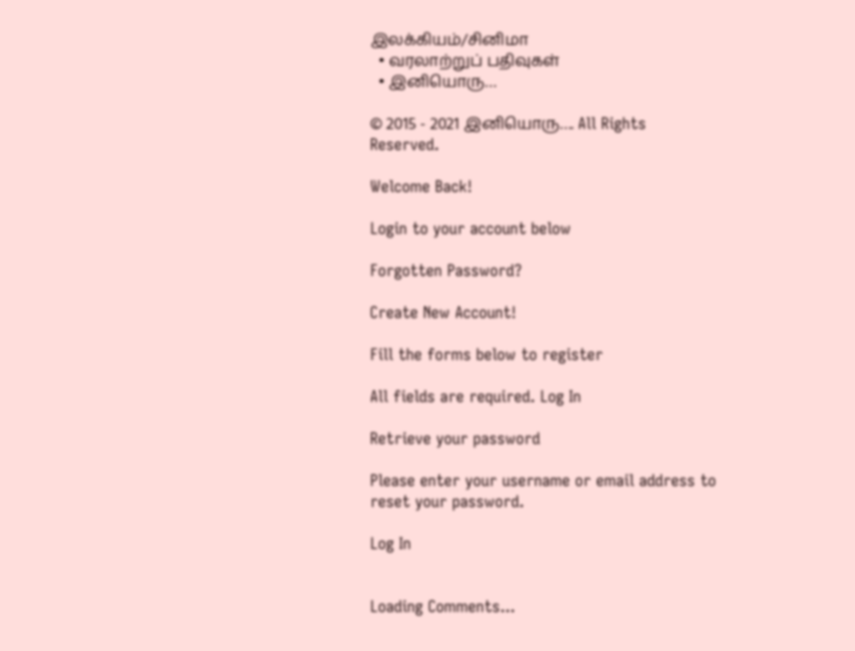இலக்கியம்/சினிமா
  • வரலாற்றுப் பதிவுகள்
  • இனியொரு…

© 2015 - 2021 இனியொரு…. All Rights Reserved.

Welcome Back!

Login to your account below

Forgotten Password?

Create New Account!

Fill the forms below to register

All fields are required. Log In

Retrieve your password

Please enter your username or email address to reset your password.

Log In


Loading Comments...